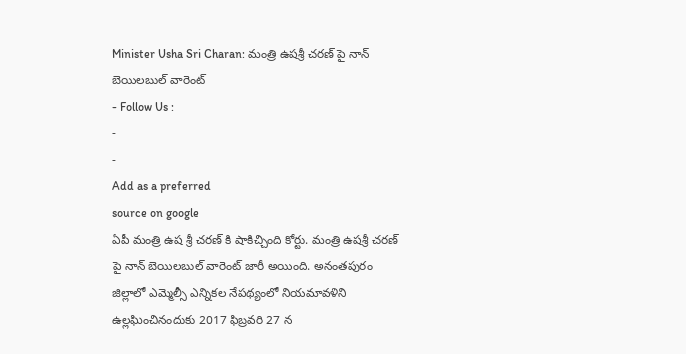Minister Usha Sri Charan: మంత్రి ఉషశ్రీ చరణ్ పై నాన్ బెయిలబుల్ వారెంట్
- Follow Us :
-
-
Add as a preferred
source on google
ఏపీ మంత్రి ఉష శ్రీ చరణ్ కి షాకిచ్చింది కోర్టు. మంత్రి ఉషశ్రీ చరణ్ పై నాన్ బెయిలబుల్ వారెంట్ జారీ అయింది. అనంతపురం జిల్లాలో ఎమ్మెల్సీ ఎన్నికల నేపథ్యంలో నియమావళిని ఉల్లఘించినందుకు 2017 ఫిబ్రవరి 27 న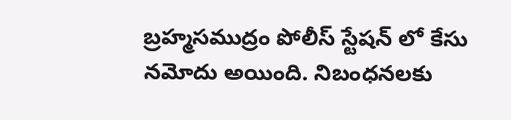బ్రహ్మసముద్రం పోలీస్ స్టేషన్ లో కేసు నమోదు అయింది. నిబంధనలకు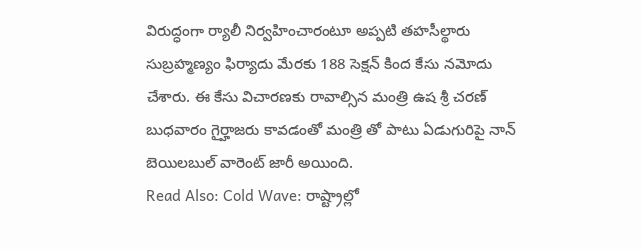విరుద్ధంగా ర్యాలీ నిర్వహించారంటూ అప్పటి తహసీల్థారు సుబ్రహ్మణ్యం ఫిర్యాదు మేరకు 188 సెక్షన్ కింద కేసు నమోదు చేశారు. ఈ కేసు విచారణకు రావాల్సిన మంత్రి ఉష శ్రీ చరణ్ బుధవారం గైర్హాజరు కావడంతో మంత్రి తో పాటు ఏడుగురిపై నాన్ బెయిలబుల్ వారెంట్ జారీ అయింది.
Read Also: Cold Wave: రాష్ట్రాల్లో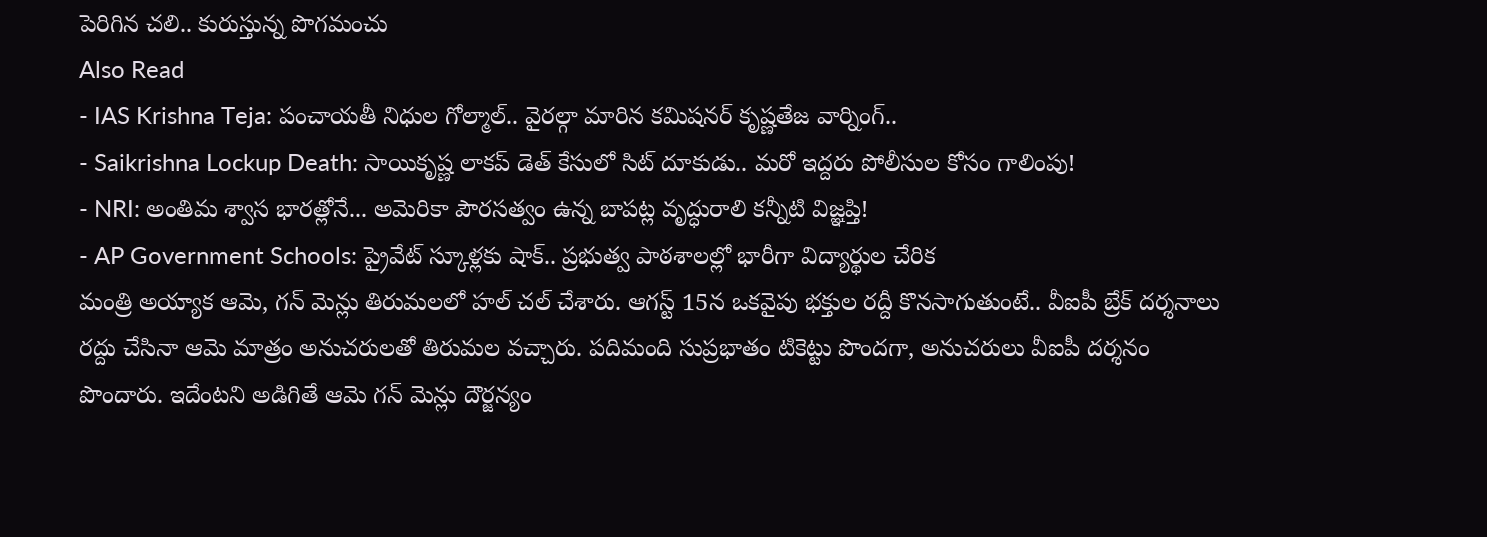పెరిగిన చలి.. కురుస్తున్న పొగమంచు
Also Read
- IAS Krishna Teja: పంచాయతీ నిధుల గోల్మాల్.. వైరల్గా మారిన కమిషనర్ కృష్ణతేజ వార్నింగ్..
- Saikrishna Lockup Death: సాయికృష్ణ లాకప్ డెత్ కేసులో సిట్ దూకుడు.. మరో ఇద్దరు పోలీసుల కోసం గాలింపు!
- NRI: అంతిమ శ్వాస భారత్లోనే... అమెరికా పౌరసత్వం ఉన్న బాపట్ల వృద్ధురాలి కన్నీటి విజ్ఞప్తి!
- AP Government Schools: ప్రైవేట్ స్కూళ్లకు షాక్.. ప్రభుత్వ పాఠశాలల్లో భారీగా విద్యార్థుల చేరిక
మంత్రి అయ్యాక ఆమె, గన్ మెన్లు తిరుమలలో హల్ చల్ చేశారు. ఆగస్ట్ 15న ఒకవైపు భక్తుల రద్దీ కొనసాగుతుంటే.. వీఐపీ బ్రేక్ దర్శనాలు రద్దు చేసినా ఆమె మాత్రం అనుచరులతో తిరుమల వచ్చారు. పదిమంది సుప్రభాతం టికెట్టు పొందగా, అనుచరులు వీఐపీ దర్శనం పొందారు. ఇదేంటని అడిగితే ఆమె గన్ మెన్లు దౌర్జన్యం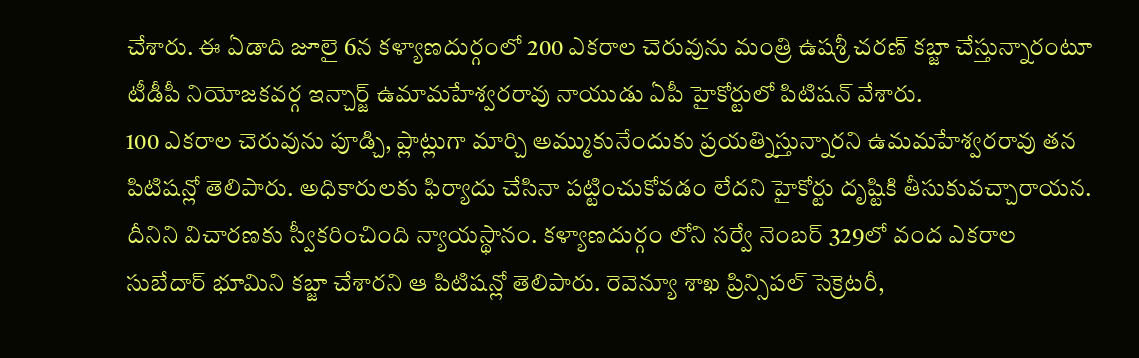చేశారు. ఈ ఏడాది జూలై 6న కళ్యాణదుర్గంలో 200 ఎకరాల చెరువును మంత్రి ఉషశ్రీ చరణ్ కబ్జా చేస్తున్నారంటూ టీడీపీ నియోజకవర్గ ఇన్చార్జ్ ఉమామహేశ్వరరావు నాయుడు ఏపీ హైకోర్టులో పిటిషన్ వేశారు.
100 ఎకరాల చెరువును పూడ్చి, ప్లాట్లుగా మార్చి అమ్ముకునేందుకు ప్రయత్నిస్తున్నారని ఉమమహేశ్వరరావు తన పిటిషన్లో తెలిపారు. అధికారులకు ఫిర్యాదు చేసినా పట్టించుకోవడం లేదని హైకోర్టు దృష్టికి తీసుకువచ్చారాయన. దీనిని విచారణకు స్వీకరించింది న్యాయస్థానం. కళ్యాణదుర్గం లోని సర్వే నెంబర్ 329లో వంద ఎకరాల సుబేదార్ భూమిని కబ్జా చేశారని ఆ పిటిషన్లో తెలిపారు. రెవెన్యూ శాఖ ప్రిన్సిపల్ సెక్రెటరీ,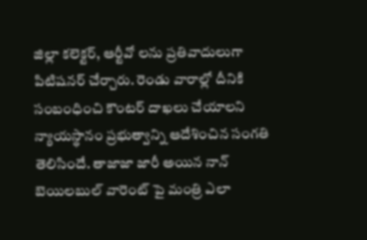జిల్లా కలెక్టర్, ఆర్టీవో లను ప్రతివాదులుగా పిటిషనర్ చేర్చారు. రెండు వారాల్లో దీనికి సంబంధించి కౌంటర్ దాఖలు చేయాలని న్యాయస్థానం ప్రభుత్వాన్ని ఆదేశించిన సంగతి తెలిసిందే. తాజాజా జారీ అయిన నాన్ బెయిలబుల్ వారెంట్ పై మంత్రి ఎలా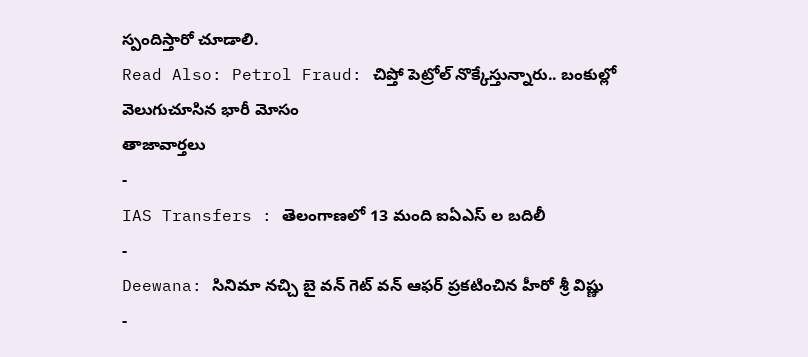స్పందిస్తారో చూడాలి.
Read Also: Petrol Fraud: చిప్తో పెట్రోల్ నొక్కేస్తున్నారు.. బంకుల్లో వెలుగుచూసిన భారీ మోసం
తాజావార్తలు
-
IAS Transfers : తెలంగాణలో 13 మంది ఐఏఎస్ ల బదిలీ
-
Deewana: సినిమా నచ్చి బై వన్ గెట్ వన్ ఆఫర్ ప్రకటించిన హీరో శ్రీ విష్ణు
-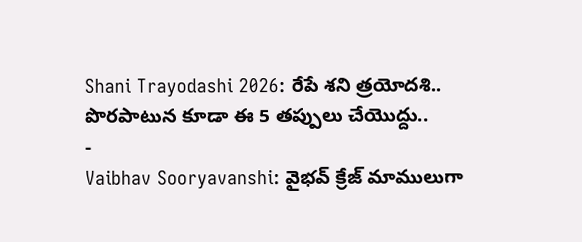Shani Trayodashi 2026: రేపే శని త్రయోదశి.. పొరపాటున కూడా ఈ 5 తప్పులు చేయొద్దు..
-
Vaibhav Sooryavanshi: వైభవ్ క్రేజ్ మాములుగా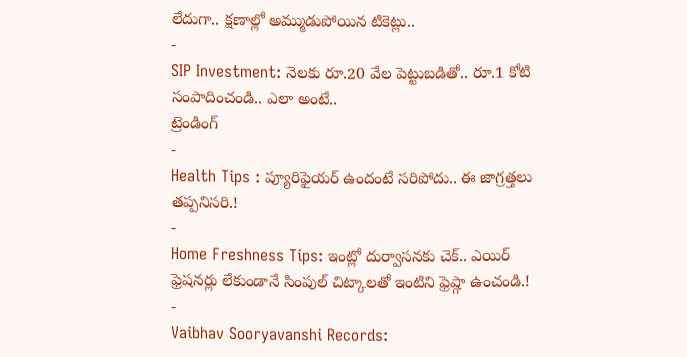లేదుగా.. క్షణాల్లో అమ్ముడుపోయిన టికెట్లు..
-
SIP Investment: నెలకు రూ.20 వేల పెట్టుబడితో.. రూ.1 కోటి సంపాదించండి.. ఎలా అంటే..
ట్రెండింగ్
-
Health Tips : ప్యూరిఫైయర్ ఉందంటే సరిపోదు.. ఈ జాగ్రత్తలు తప్పనిసరి.!
-
Home Freshness Tips: ఇంట్లో దుర్వాసనకు చెక్.. ఎయిర్ ఫ్రెషనర్లు లేకుండానే సింపుల్ చిట్కాలతో ఇంటిని ఫ్రెష్గా ఉంచండి.!
-
Vaibhav Sooryavanshi Records: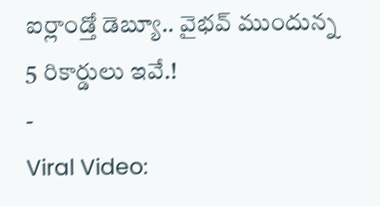ఐర్లాండ్తో డెబ్యూ.. వైభవ్ ముందున్న 5 రికార్డులు ఇవే.!
-
Viral Video: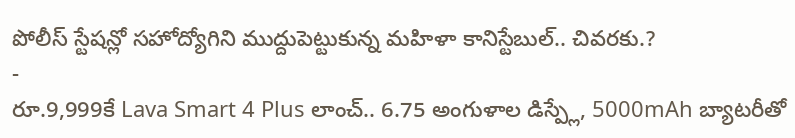పోలీస్ స్టేషన్లో సహోద్యోగిని ముద్దుపెట్టుకున్న మహిళా కానిస్టేబుల్.. చివరకు.?
-
రూ.9,999కే Lava Smart 4 Plus లాంచ్.. 6.75 అంగుళాల డిస్ప్లే, 5000mAh బ్యాటరీతో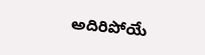అదిరిపోయే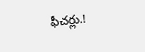ఫీచర్లు.!